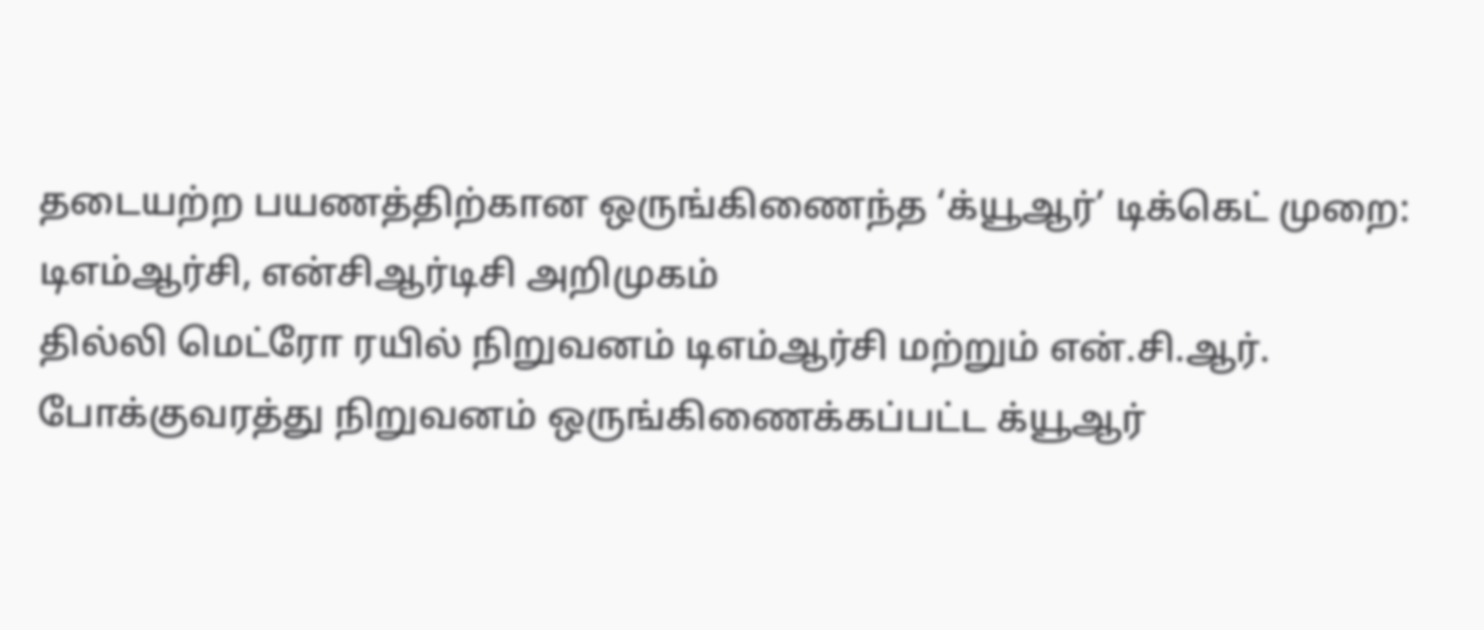தடையற்ற பயணத்திற்கான ஒருங்கிணைந்த ‘க்யூஆர்’ டிக்கெட் முறை: டிஎம்ஆர்சி, என்சிஆர்டிசி அறிமுகம்
தில்லி மெட்ரோ ரயில் நிறுவனம் டிஎம்ஆர்சி மற்றும் என்.சி.ஆர். போக்குவரத்து நிறுவனம் ஒருங்கிணைக்கப்பட்ட க்யூஆர்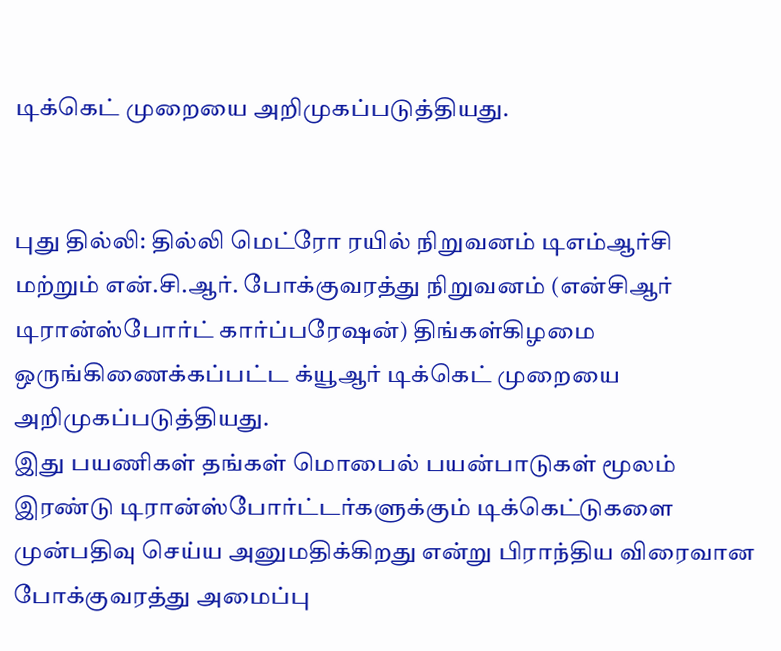டிக்கெட் முறையை அறிமுகப்படுத்தியது.


புது தில்லி: தில்லி மெட்ரோ ரயில் நிறுவனம் டிஎம்ஆர்சி மற்றும் என்.சி.ஆர். போக்குவரத்து நிறுவனம் (என்சிஆர் டிரான்ஸ்போர்ட் கார்ப்பரேஷன்) திங்கள்கிழமை ஒருங்கிணைக்கப்பட்ட க்யூஆர் டிக்கெட் முறையை அறிமுகப்படுத்தியது.
இது பயணிகள் தங்கள் மொபைல் பயன்பாடுகள் மூலம் இரண்டு டிரான்ஸ்போர்ட்டர்களுக்கும் டிக்கெட்டுகளை முன்பதிவு செய்ய அனுமதிக்கிறது என்று பிராந்திய விரைவான போக்குவரத்து அமைப்பு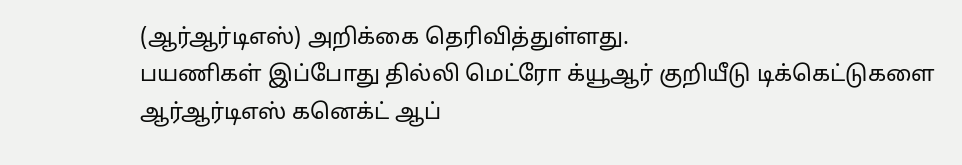(ஆர்ஆர்டிஎஸ்) அறிக்கை தெரிவித்துள்ளது.
பயணிகள் இப்போது தில்லி மெட்ரோ க்யூஆர் குறியீடு டிக்கெட்டுகளை ஆர்ஆர்டிஎஸ் கனெக்ட் ஆப்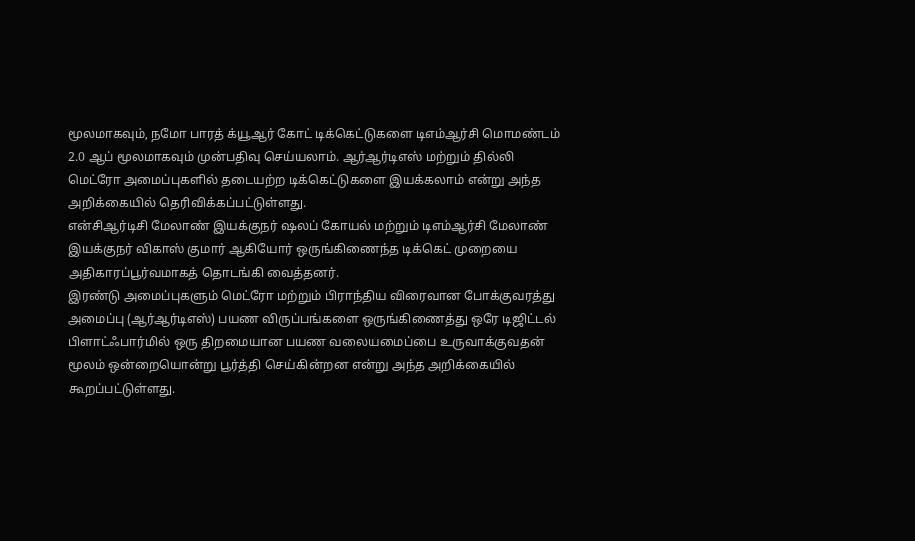மூலமாகவும், நமோ பாரத் க்யூஆர் கோட் டிக்கெட்டுகளை டிஎம்ஆர்சி மொமண்டம் 2.0 ஆப் மூலமாகவும் முன்பதிவு செய்யலாம். ஆர்ஆர்டிஎஸ் மற்றும் தில்லி மெட்ரோ அமைப்புகளில் தடையற்ற டிக்கெட்டுகளை இயக்கலாம் என்று அந்த அறிக்கையில் தெரிவிக்கப்பட்டுள்ளது.
என்சிஆர்டிசி மேலாண் இயக்குநர் ஷலப் கோயல் மற்றும் டிஎம்ஆர்சி மேலாண் இயக்குநர் விகாஸ் குமார் ஆகியோர் ஒருங்கிணைந்த டிக்கெட் முறையை அதிகாரப்பூர்வமாகத் தொடங்கி வைத்தனர்.
இரண்டு அமைப்புகளும் மெட்ரோ மற்றும் பிராந்திய விரைவான போக்குவரத்து அமைப்பு (ஆர்ஆர்டிஎஸ்) பயண விருப்பங்களை ஒருங்கிணைத்து ஒரே டிஜிட்டல் பிளாட்ஃபார்மில் ஒரு திறமையான பயண வலையமைப்பை உருவாக்குவதன் மூலம் ஒன்றையொன்று பூர்த்தி செய்கின்றன என்று அந்த அறிக்கையில் கூறப்பட்டுள்ளது.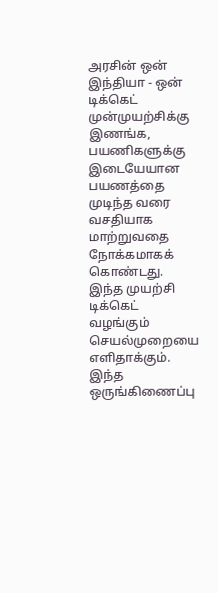அரசின் ஒன் இந்தியா - ஒன் டிக்கெட் முன்முயற்சிக்கு இணங்க, பயணிகளுக்கு இடையேயான பயணத்தை முடிந்த வரை வசதியாக மாற்றுவதை நோக்கமாகக் கொண்டது. இந்த முயற்சி டிக்கெட் வழங்கும் செயல்முறையை எளிதாக்கும்.
இந்த ஒருங்கிணைப்பு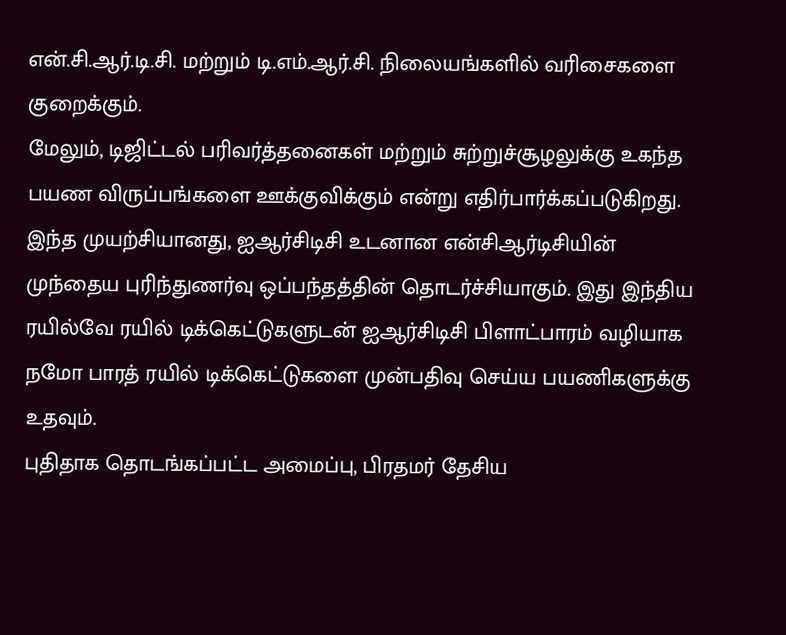என்.சி.ஆர்.டி.சி. மற்றும் டி.எம்.ஆர்.சி. நிலையங்களில் வரிசைகளை குறைக்கும்.
மேலும், டிஜிட்டல் பரிவர்த்தனைகள் மற்றும் சுற்றுச்சூழலுக்கு உகந்த பயண விருப்பங்களை ஊக்குவிக்கும் என்று எதிர்பார்க்கப்படுகிறது. இந்த முயற்சியானது, ஐஆர்சிடிசி உடனான என்சிஆர்டிசியின் முந்தைய புரிந்துணர்வு ஒப்பந்தத்தின் தொடர்ச்சியாகும். இது இந்திய ரயில்வே ரயில் டிக்கெட்டுகளுடன் ஐஆர்சிடிசி பிளாட்பாரம் வழியாக நமோ பாரத் ரயில் டிக்கெட்டுகளை முன்பதிவு செய்ய பயணிகளுக்கு உதவும்.
புதிதாக தொடங்கப்பட்ட அமைப்பு, பிரதமர் தேசிய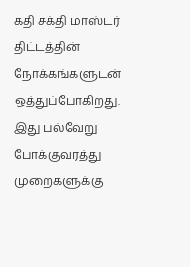கதி சக்தி மாஸ்டர் திட்டத்தின் நோக்கங்களுடன் ஒத்துப்போகிறது. இது பல்வேறு போக்குவரத்து முறைகளுக்கு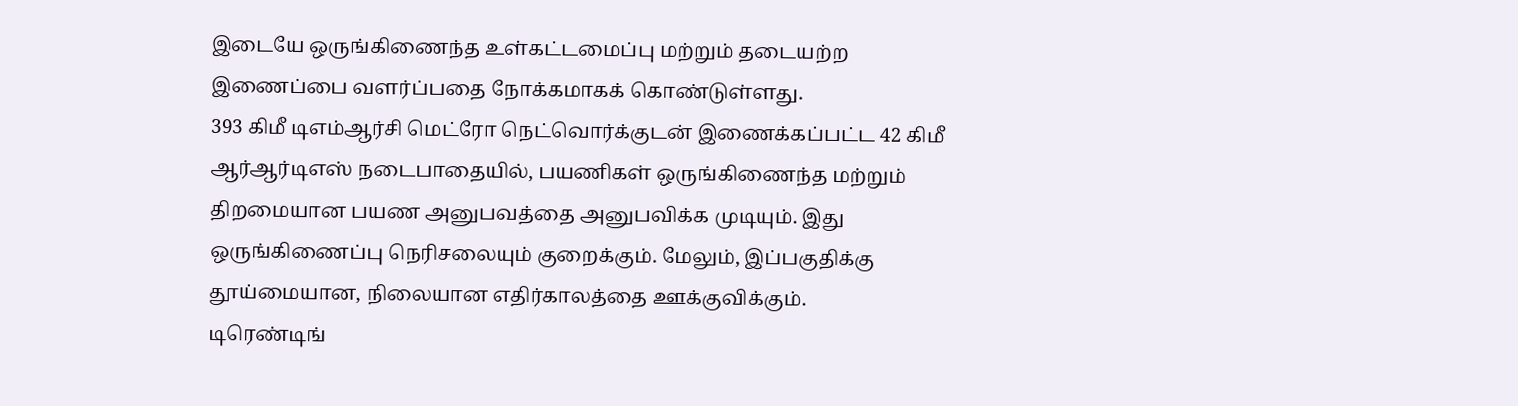இடையே ஒருங்கிணைந்த உள்கட்டமைப்பு மற்றும் தடையற்ற இணைப்பை வளர்ப்பதை நோக்கமாகக் கொண்டுள்ளது.
393 கிமீ டிஎம்ஆர்சி மெட்ரோ நெட்வொர்க்குடன் இணைக்கப்பட்ட 42 கிமீ ஆர்ஆர்டிஎஸ் நடைபாதையில், பயணிகள் ஒருங்கிணைந்த மற்றும் திறமையான பயண அனுபவத்தை அனுபவிக்க முடியும். இது ஒருங்கிணைப்பு நெரிசலையும் குறைக்கும். மேலும், இப்பகுதிக்கு தூய்மையான, நிலையான எதிர்காலத்தை ஊக்குவிக்கும்.
டிரெண்டிங்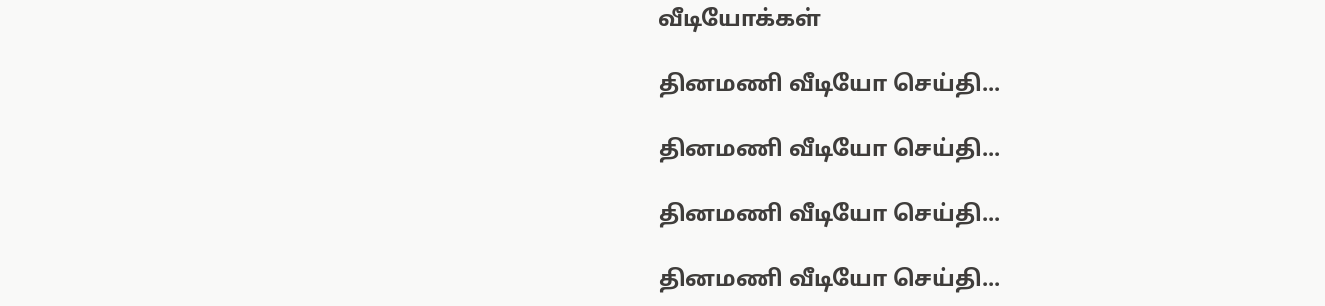வீடியோக்கள்

தினமணி வீடியோ செய்தி...

தினமணி வீடியோ செய்தி...

தினமணி வீடியோ செய்தி...

தினமணி வீடியோ செய்தி...